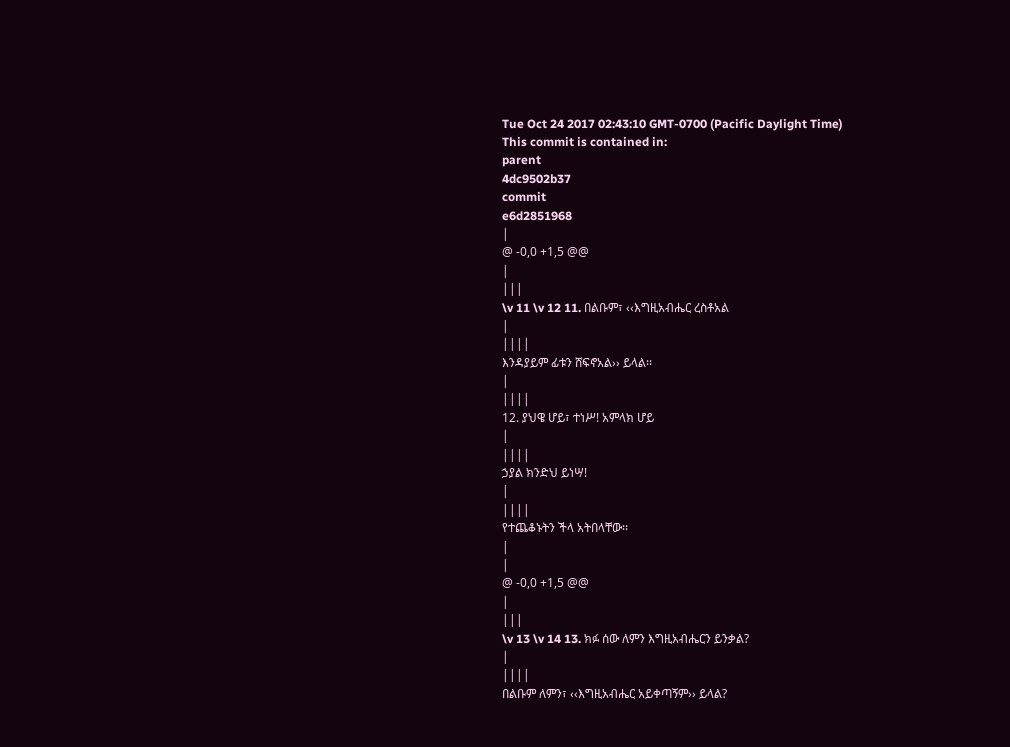Tue Oct 24 2017 02:43:10 GMT-0700 (Pacific Daylight Time)
This commit is contained in:
parent
4dc9502b37
commit
e6d2851968
|
@ -0,0 +1,5 @@
|
|||
\v 11 \v 12 11. በልቡም፣ ‹‹እግዚአብሔር ረስቶአል
|
||||
እንዳያይም ፊቱን ሸፍኖአል›› ይላል፡፡
|
||||
12. ያህዌ ሆይ፣ ተነሥ! አምላክ ሆይ
|
||||
ኃያል ክንድህ ይነሣ!
|
||||
የተጨቆኑትን ችላ አትበላቸው፡፡
|
|
@ -0,0 +1,5 @@
|
|||
\v 13 \v 14 13. ክፉ ሰው ለምን እግዚአብሔርን ይንቃል?
|
||||
በልቡም ለምን፣ ‹‹እግዚአብሔር አይቀጣኝም›› ይላል?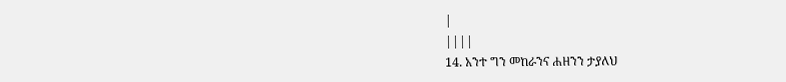|
||||
14. አንተ ግን መከራንና ሐዘንን ታያለህ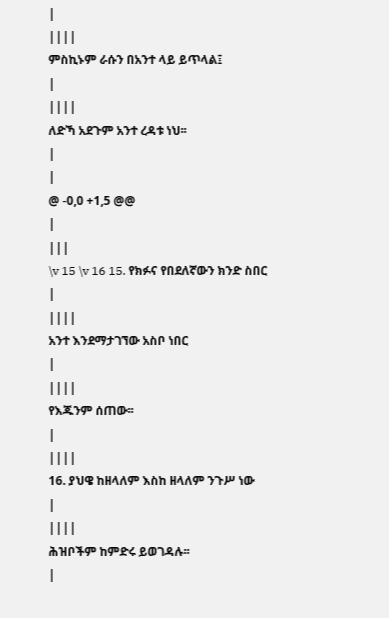|
||||
ምስኪኑም ራሱን በአንተ ላይ ይጥላል፤
|
||||
ለድኻ አደጉም አንተ ረዳቱ ነህ፡፡
|
|
@ -0,0 +1,5 @@
|
|||
\v 15 \v 16 15. የክፉና የበደለኛውን ክንድ ስበር
|
||||
አንተ እንደማታገኘው አስቦ ነበር
|
||||
የእጁንም ሰጠው፡፡
|
||||
16. ያህዌ ከዘላለም እስከ ዘላለም ንጉሥ ነው
|
||||
ሕዝቦችም ከምድሩ ይወገዳሉ፡፡
|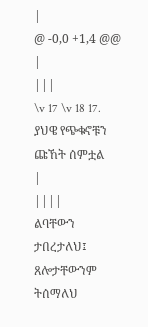|
@ -0,0 +1,4 @@
|
|||
\v 17 \v 18 17. ያህዌ የጭቁኖቹን ጩኸት ሰምቷል
|
||||
ልባቸውን ታበረታለህ፤ ጸሎታቸውንም ትሰማለህ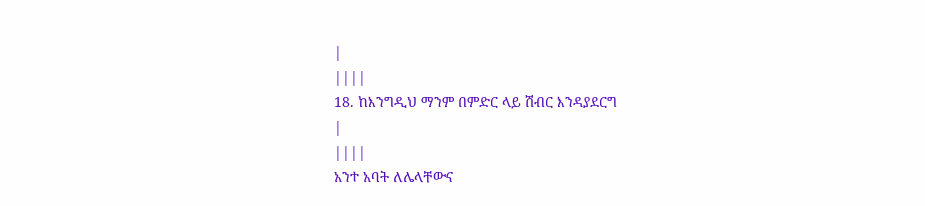|
||||
18. ከእንግዲህ ማንም በምድር ላይ ሽብር እንዳያደርግ
|
||||
አንተ አባት ለሌላቸውና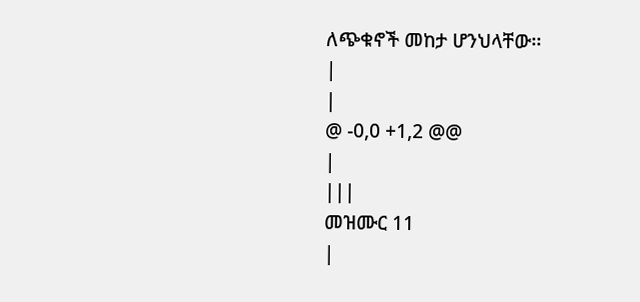ለጭቁኖች መከታ ሆንህላቸው፡፡
|
|
@ -0,0 +1,2 @@
|
|||
መዝሙር 11
|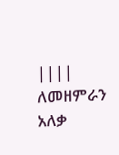||||
ለመዘምራን አለቃ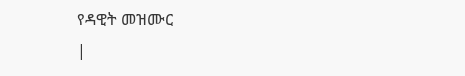የዳዊት መዝሙር
|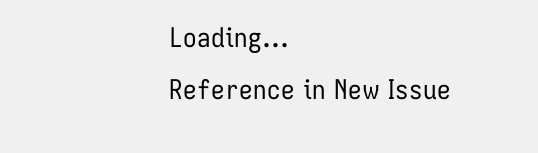Loading…
Reference in New Issue